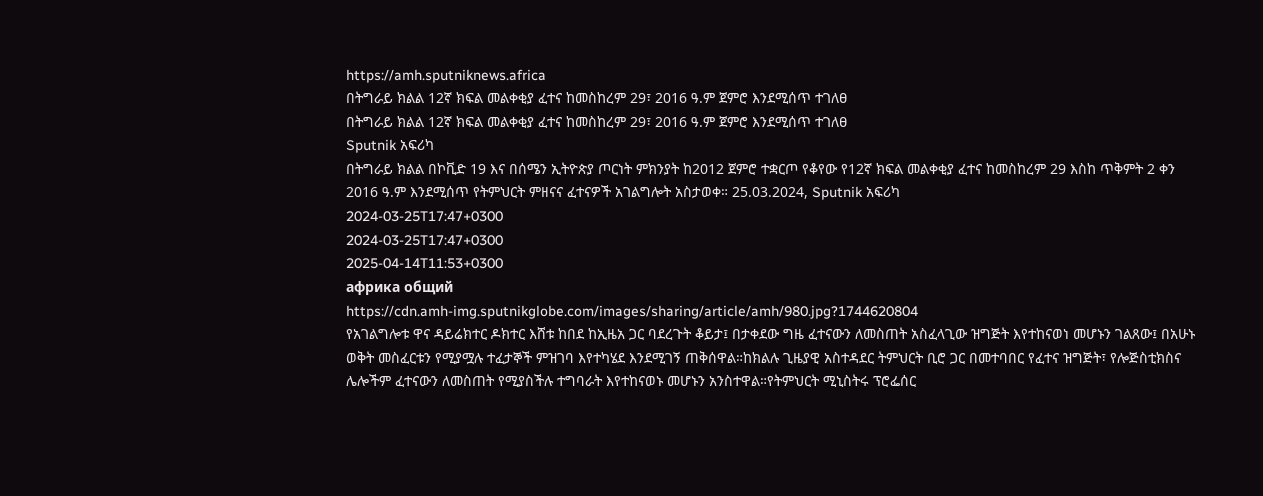https://amh.sputniknews.africa
በትግራይ ክልል 12ኛ ክፍል መልቀቂያ ፈተና ከመስከረም 29፣ 2016 ዓ.ም ጀምሮ እንደሚሰጥ ተገለፀ
በትግራይ ክልል 12ኛ ክፍል መልቀቂያ ፈተና ከመስከረም 29፣ 2016 ዓ.ም ጀምሮ እንደሚሰጥ ተገለፀ
Sputnik አፍሪካ
በትግራይ ክልል በኮቪድ 19 እና በሰሜን ኢትዮጵያ ጦርነት ምክንያት ከ2012 ጀምሮ ተቋርጦ የቆየው የ12ኛ ክፍል መልቀቂያ ፈተና ከመስከረም 29 እስከ ጥቅምት 2 ቀን 2016 ዓ.ም እንደሚሰጥ የትምህርት ምዘናና ፈተናዎች አገልግሎት አስታወቀ። 25.03.2024, Sputnik አፍሪካ
2024-03-25T17:47+0300
2024-03-25T17:47+0300
2025-04-14T11:53+0300
африка общий
https://cdn.amh-img.sputnikglobe.com/images/sharing/article/amh/980.jpg?1744620804
የአገልግሎቱ ዋና ዳይሬክተር ዶክተር እሸቱ ከበደ ከኢዜአ ጋር ባደረጉት ቆይታ፤ በታቀደው ግዜ ፈተናውን ለመስጠት አስፈላጊው ዝግጅት እየተከናወነ መሆኑን ገልጸው፤ በአሁኑ ወቅት መስፈርቱን የሚያሟሉ ተፈታኞች ምዝገባ እየተካሄደ እንደሚገኝ ጠቅሰዋል።ከክልሉ ጊዜያዊ አስተዳደር ትምህርት ቢሮ ጋር በመተባበር የፈተና ዝግጅት፣ የሎጅስቲክስና ሌሎችም ፈተናውን ለመስጠት የሚያስችሉ ተግባራት እየተከናወኑ መሆኑን አንስተዋል።የትምህርት ሚኒስትሩ ፕሮፌሰር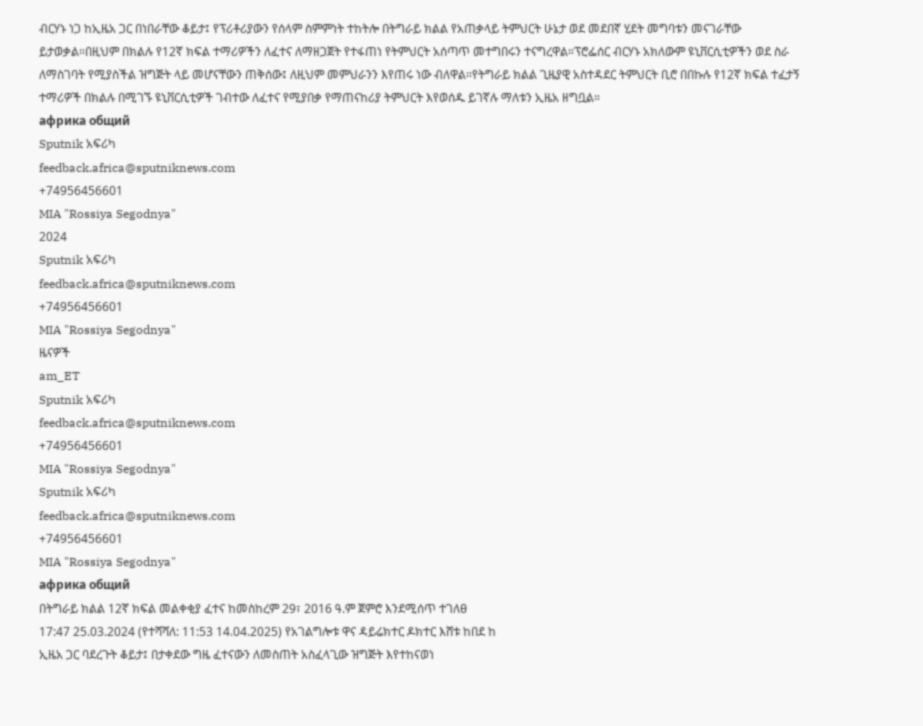ብርሃኑ ነጋ ከኢዜአ ጋር በነበራቸው ቆይታ፤ የፕሪቶሪያውን የሰላም ስምምነት ተከትሎ በትግራይ ክልል የአጠቃላይ ትምህርት ሁኔታ ወደ መደበኛ ሂደት መግባቱን መናገራቸው ይታወቃል።በዚህም በክልሉ የ12ኛ ክፍል ተማሪዎችን ለፈተና ለማዘጋጀት የተፋጠነ የትምህርት አሰጣጥ መተግበሩን ተናግረዋል።ፕሮፌሰር ብርሃኑ አክለውም ዩኒቨርሲቲዎችን ወደ ስራ ለማስገባት የሚያስችል ዝግጅት ላይ መሆናቸውን ጠቅሰው፤ ለዚህም መምህራንን እየጠሩ ነው ብለዋል።የትግራይ ክልል ጊዜያዊ አስተዳደር ትምህርት ቢሮ በበኩሉ የ12ኛ ክፍል ተፈታኝ ተማሪዎች በክልሉ በሚገኙ ዩኒቨርሲቲዎች ገብተው ለፈተና የሚያበቃ የማጠናከሪያ ትምህርት እየወሰዱ ይገኛሉ ማለቱን ኢዜአ ዘግቧል።
африка общий
Sputnik አፍሪካ
feedback.africa@sputniknews.com
+74956456601
MIA "Rossiya Segodnya"
2024
Sputnik አፍሪካ
feedback.africa@sputniknews.com
+74956456601
MIA "Rossiya Segodnya"
ዜናዎች
am_ET
Sputnik አፍሪካ
feedback.africa@sputniknews.com
+74956456601
MIA "Rossiya Segodnya"
Sputnik አፍሪካ
feedback.africa@sputniknews.com
+74956456601
MIA "Rossiya Segodnya"
африка общий
በትግራይ ክልል 12ኛ ክፍል መልቀቂያ ፈተና ከመስከረም 29፣ 2016 ዓ.ም ጀምሮ እንደሚሰጥ ተገለፀ
17:47 25.03.2024 (የተሻሻለ: 11:53 14.04.2025) የአገልግሎቱ ዋና ዳይሬክተር ዶክተር እሸቱ ከበደ ከ
ኢዜአ ጋር ባደረጉት ቆይታ፤ በታቀደው ግዜ ፈተናውን ለመስጠት አስፈላጊው ዝግጅት እየተከናወነ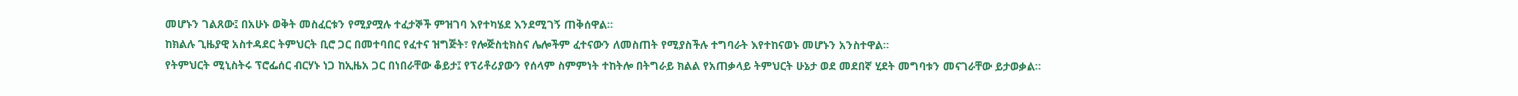መሆኑን ገልጸው፤ በአሁኑ ወቅት መስፈርቱን የሚያሟሉ ተፈታኞች ምዝገባ እየተካሄደ እንደሚገኝ ጠቅሰዋል።
ከክልሉ ጊዜያዊ አስተዳደር ትምህርት ቢሮ ጋር በመተባበር የፈተና ዝግጅት፣ የሎጅስቲክስና ሌሎችም ፈተናውን ለመስጠት የሚያስችሉ ተግባራት እየተከናወኑ መሆኑን አንስተዋል።
የትምህርት ሚኒስትሩ ፕሮፌሰር ብርሃኑ ነጋ ከኢዜአ ጋር በነበራቸው ቆይታ፤ የፕሪቶሪያውን የሰላም ስምምነት ተከትሎ በትግራይ ክልል የአጠቃላይ ትምህርት ሁኔታ ወደ መደበኛ ሂደት መግባቱን መናገራቸው ይታወቃል።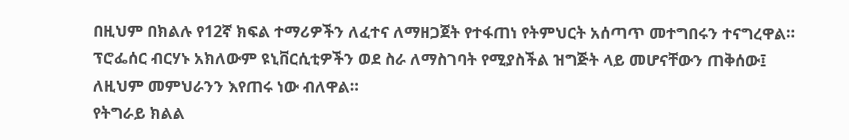በዚህም በክልሉ የ12ኛ ክፍል ተማሪዎችን ለፈተና ለማዘጋጀት የተፋጠነ የትምህርት አሰጣጥ መተግበሩን ተናግረዋል።
ፕሮፌሰር ብርሃኑ አክለውም ዩኒቨርሲቲዎችን ወደ ስራ ለማስገባት የሚያስችል ዝግጅት ላይ መሆናቸውን ጠቅሰው፤ ለዚህም መምህራንን እየጠሩ ነው ብለዋል።
የትግራይ ክልል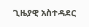ጊዜያዊ አስተዳደር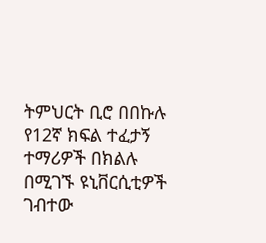ትምህርት ቢሮ በበኩሉ የ12ኛ ክፍል ተፈታኝ ተማሪዎች በክልሉ በሚገኙ ዩኒቨርሲቲዎች ገብተው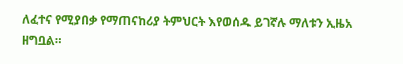ለፈተና የሚያበቃ የማጠናከሪያ ትምህርት እየወሰዱ ይገኛሉ ማለቱን ኢዜአ ዘግቧል።